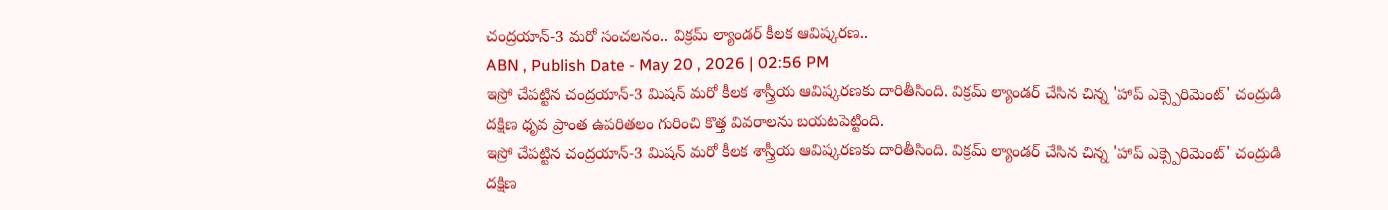చంద్రయాన్-3 మరో సంచలనం.. విక్రమ్ ల్యాండర్ కీలక ఆవిష్కరణ..
ABN , Publish Date - May 20 , 2026 | 02:56 PM
ఇస్రో చేపట్టిన చంద్రయాన్-3 మిషన్ మరో కీలక శాస్త్రీయ ఆవిష్కరణకు దారితీసింది. విక్రమ్ ల్యాండర్ చేసిన చిన్న 'హాప్ ఎక్స్పెరిమెంట్' చంద్రుడి దక్షిణ ధృవ ప్రాంత ఉపరితలం గురించి కొత్త వివరాలను బయటపెట్టింది.
ఇస్రో చేపట్టిన చంద్రయాన్-3 మిషన్ మరో కీలక శాస్త్రీయ ఆవిష్కరణకు దారితీసింది. విక్రమ్ ల్యాండర్ చేసిన చిన్న 'హాప్ ఎక్స్పెరిమెంట్' చంద్రుడి దక్షిణ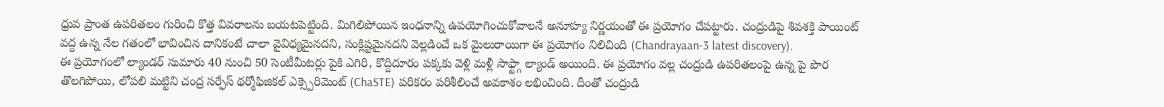ధ్రువ ప్రాంత ఉపరితలం గురించి కొత్త వివరాలను బయటపెట్టింది. మిగిలిపోయిన ఇంధనాన్ని ఉపయోగించుకోవాలనే అనూహ్య నిర్ణయంతో ఈ ప్రయోగం చేపట్టారు. చంద్రుడిపై శివశక్తి పాయింట్ వద్ద ఉన్న నేల గతంలో భావించిన దానికంటే చాలా వైవిధ్యమైనదని, సంక్లిష్టమైనదని వెల్లడించే ఒక మైలురాయిగా ఈ ప్రయోగం నిలిచింది (Chandrayaan-3 latest discovery).
ఈ ప్రయోగంలో ల్యాండర్ సుమారు 40 నుంచి 50 సెంటీమీటర్లు పైకి ఎగిరి, కొద్దిదూరం పక్కకు వెళ్లి మళ్లీ సాఫ్ట్గా ల్యాండ్ అయింది. ఈ ప్రయోగం వల్ల చంద్రుడి ఉపరితలంపై ఉన్న పై పొర తొలగిపోయి, లోపలి మట్టిని చంద్ర సర్ఫేస్ థర్మోఫిజికల్ ఎక్స్పెరిమెంట్ (ChaSTE) పరికరం పరిశీలించే అవకాశం లభించింది. దీంతో చంద్రుడి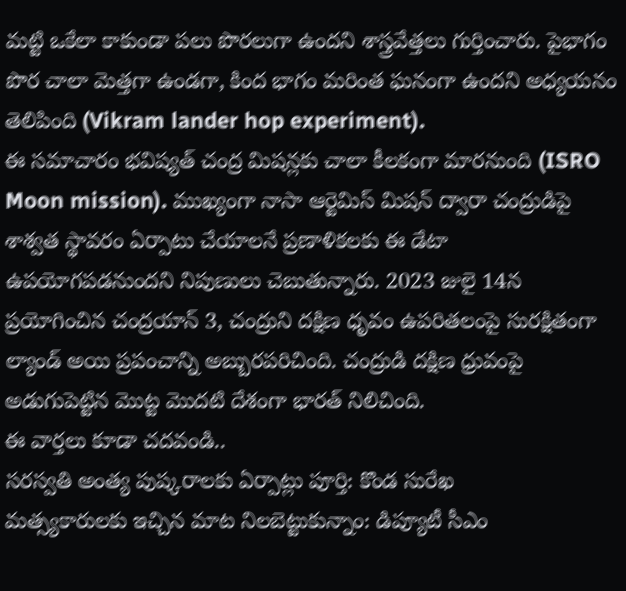మట్టి ఒకేలా కాకుండా పలు పొరలుగా ఉందని శాస్త్రవేత్తలు గుర్తించారు. పైభాగం పొర చాలా మెత్తగా ఉండగా, కింద భాగం మరింత ఘనంగా ఉందని అధ్యయనం తెలిపింది (Vikram lander hop experiment).
ఈ సమాచారం భవిష్యత్ చంద్ర మిషన్లకు చాలా కీలకంగా మారనుంది (ISRO Moon mission). ముఖ్యంగా నాసా ఆర్టెమిస్ మిషన్ ద్వారా చంద్రుడిపై శాశ్వత స్థావరం ఏర్పాటు చేయాలనే ప్రణాళికలకు ఈ డేటా ఉపయోగపడనుందని నిపుణులు చెబుతున్నారు. 2023 జులై 14న ప్రయోగించిన చంద్రయాన్ 3, చంద్రుని దక్షిణ ధృవం ఉపరితలంపై సురక్షితంగా ల్యాండ్ అయి ప్రపంచాన్ని అబ్బురపరిచింది. చంద్రుడి దక్షిణ ధ్రువంపై అడుగుపెట్టిన మొట్ట మొదటి దేశంగా భారత్ నిలిచింది.
ఈ వార్తలు కూడా చదవండి..
సరస్వతి అంత్య పుష్కరాలకు ఏర్పాట్లు పూర్తి: కొండ సురేఖ
మత్స్యకారులకు ఇచ్చిన మాట నిలబెట్టుకున్నాం: డిప్యూటీ సీఎం